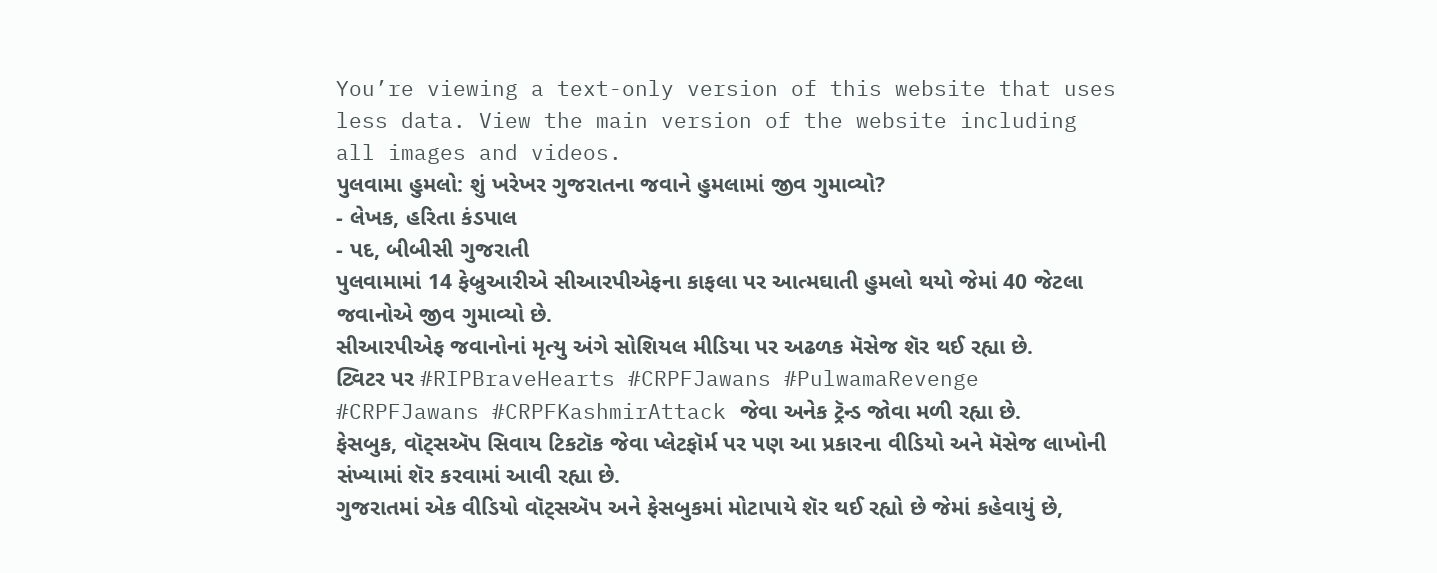You’re viewing a text-only version of this website that uses less data. View the main version of the website including all images and videos.
પુલવામા હુમલો: શું ખરેખર ગુજરાતના જવાને હુમલામાં જીવ ગુમાવ્યો?
- લેખક, હરિતા કંડપાલ
- પદ, બીબીસી ગુજરાતી
પુલવામામાં 14 ફેબ્રુઆરીએ સીઆરપીએફના કાફલા પર આત્મઘાતી હુમલો થયો જેમાં 40 જેટલા જવાનોએ જીવ ગુમાવ્યો છે.
સીઆરપીએફ જવાનોનાં મૃત્યુ અંગે સોશિયલ મીડિયા પર અઢળક મૅસેજ શૅર થઈ રહ્યા છે.
ટ્વિટર પર #RIPBraveHearts #CRPFJawans #PulwamaRevenge #CRPFJawans #CRPFKashmirAttack જેવા અનેક ટ્રૅન્ડ જોવા મળી રહ્યા છે.
ફેસબુક, વૉટ્સઍપ સિવાય ટિકટૉક જેવા પ્લેટફૉર્મ પર પણ આ પ્રકારના વીડિયો અને મૅસેજ લાખોની સંખ્યામાં શૅર કરવામાં આવી રહ્યા છે.
ગુજરાતમાં એક વીડિયો વૉટ્સઍપ અને ફેસબુકમાં મોટાપાયે શૅર થઈ રહ્યો છે જેમાં કહેવાયું છે,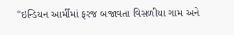"ઇન્ડિયન આર્મીમાં ફરજ બજાવતા વિસળીયા ગામ અને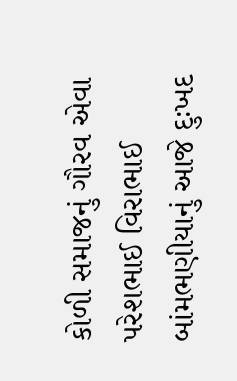કોળી સમાજનું ગૌરવ એવા પરેશભાઈ વિરાભાઈ બાંમભણીયાનું આજે દુઃખદ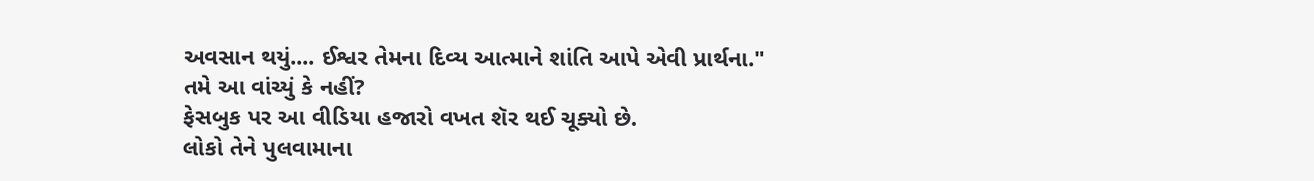અવસાન થયું.... ઈશ્વર તેમના દિવ્ય આત્માને શાંતિ આપે એવી પ્રાર્થના."
તમે આ વાંચ્યું કે નહીં?
ફેસબુક પર આ વીડિયા હજારો વખત શૅર થઈ ચૂક્યો છે.
લોકો તેને પુલવામાના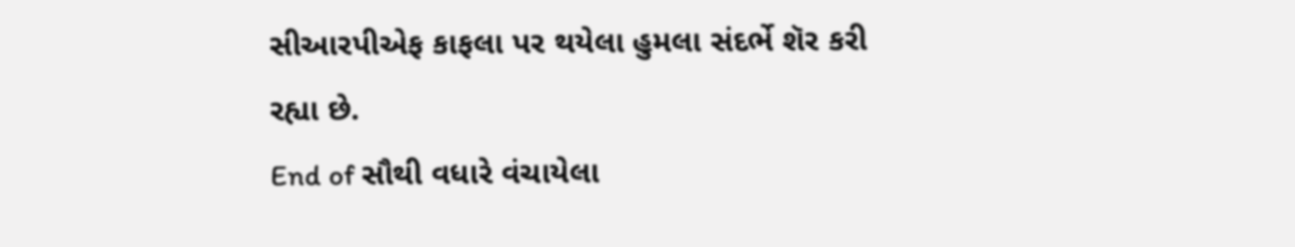સીઆરપીએફ કાફલા પર થયેલા હુમલા સંદર્ભે શૅર કરી રહ્યા છે.
End of સૌથી વધારે વંચાયેલા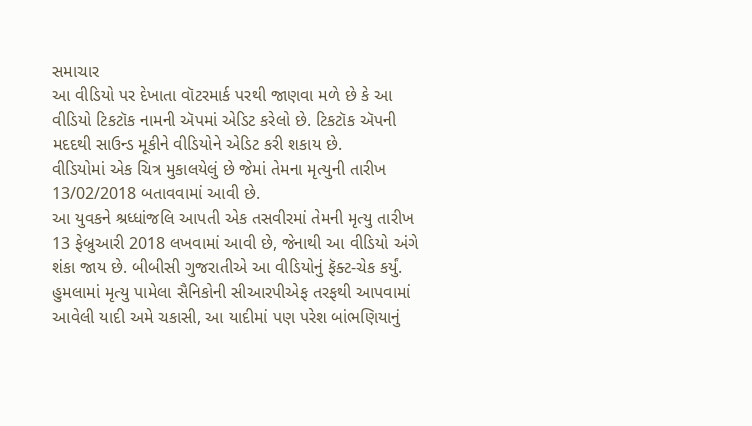સમાચાર
આ વીડિયો પર દેખાતા વૉટરમાર્ક પરથી જાણવા મળે છે કે આ વીડિયો ટિકટૉક નામની ઍપમાં એડિટ કરેલો છે. ટિકટૉક ઍપની મદદથી સાઉન્ડ મૂકીને વીડિયોને એડિટ કરી શકાય છે.
વીડિયોમાં એક ચિત્ર મુકાલયેલું છે જેમાં તેમના મૃત્યુની તારીખ 13/02/2018 બતાવવામાં આવી છે.
આ યુવકને શ્રધ્ધાંજલિ આપતી એક તસવીરમાં તેમની મૃત્યુ તારીખ 13 ફેબ્રુઆરી 2018 લખવામાં આવી છે, જેનાથી આ વીડિયો અંગે શંકા જાય છે. બીબીસી ગુજરાતીએ આ વીડિયોનું ફૅક્ટ-ચેક કર્યું.
હુમલામાં મૃત્યુ પામેલા સૈનિકોની સીઆરપીએફ તરફથી આપવામાં આવેલી યાદી અમે ચકાસી, આ યાદીમાં પણ પરેશ બાંભણિયાનું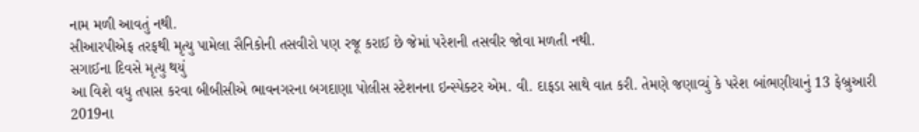નામ મળી આવતું નથી.
સીઆરપીએફ તરફથી મૃત્યુ પામેલા સૈનિકોની તસવીરો પણ રજૂ કરાઈ છે જેમાં પરેશની તસવીર જોવા મળતી નથી.
સગાઈના દિવસે મૃત્યુ થયું
આ વિશે વધુ તપાસ કરવા બીબીસીએ ભાવનગરના બગદાણા પોલીસ સ્ટેશનના ઇન્સ્પેક્ટર એમ. વી. દાફડા સાથે વાત કરી. તેમણે જણાવ્યું કે પરેશ બાંભણીયાનું 13 ફેબ્રુઆરી 2019ના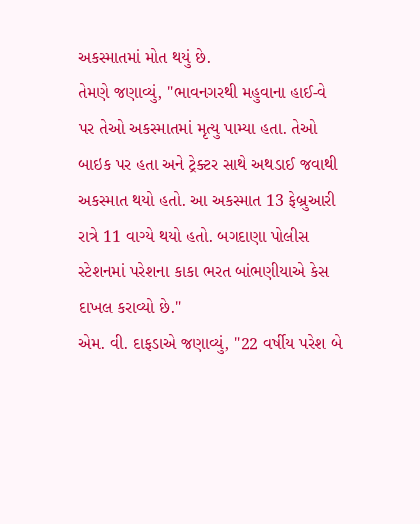અકસ્માતમાં મોત થયું છે.
તેમણે જણાવ્યું, "ભાવનગરથી મહુવાના હાઈ-વે પર તેઓ અકસ્માતમાં મૃત્યુ પામ્યા હતા. તેઓ બાઇક પર હતા અને ટ્રેક્ટર સાથે અથડાઈ જવાથી અકસ્માત થયો હતો. આ અકસ્માત 13 ફેબ્રુઆરી રાત્રે 11 વાગ્યે થયો હતો. બગદાણા પોલીસ સ્ટેશનમાં પરેશના કાકા ભરત બાંભણીયાએ કેસ દાખલ કરાવ્યો છે."
એમ. વી. દાફડાએ જણાવ્યું, "22 વર્ષીય પરેશ બે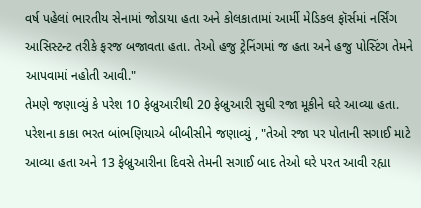વર્ષ પહેલાં ભારતીય સેનામાં જોડાયા હતા અને કોલકાતામાં આર્મી મેડિકલ ફૉર્સમાં નર્સિંગ આસિસ્ટન્ટ તરીકે ફરજ બજાવતા હતા. તેઓ હજુ ટ્રેનિંગમાં જ હતા અને હજુ પોસ્ટિંગ તેમને આપવામાં નહોતી આવી."
તેમણે જણાવ્યું કે પરેશ 10 ફેબ્રુઆરીથી 20 ફેબ્રુઆરી સુઘી રજા મૂકીને ઘરે આવ્યા હતા.
પરેશના કાકા ભરત બાંભણિયાએ બીબીસીને જણાવ્યું , "તેઓ રજા પર પોતાની સગાઈ માટે આવ્યા હતા અને 13 ફેબ્રુઆરીના દિવસે તેમની સગાઈ બાદ તેઓ ઘરે પરત આવી રહ્યા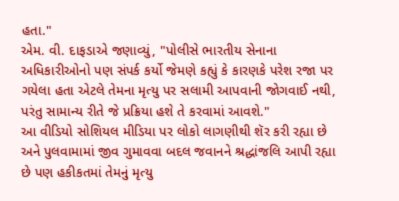હતા."
એમ. વી. દાફડાએ જણાવ્યું, "પોલીસે ભારતીય સેનાના અધિકારીઓનો પણ સંપર્ક કર્યો જેમણે કહ્યું કે કારણકે પરેશ રજા પર ગયેલા હતા એટલે તેમના મૃત્યુ પર સલામી આપવાની જોગવાઈ નથી, પરંતુ સામાન્ય રીતે જે પ્રક્રિયા હશે તે કરવામાં આવશે."
આ વીડિયો સોશિયલ મીડિયા પર લોકો લાગણીથી શૅર કરી રહ્યા છે અને પુલવામામાં જીવ ગુમાવવા બદલ જવાનને શ્રદ્ધાંજલિ આપી રહ્યા છે પણ હકીકતમાં તેમનું મૃત્યુ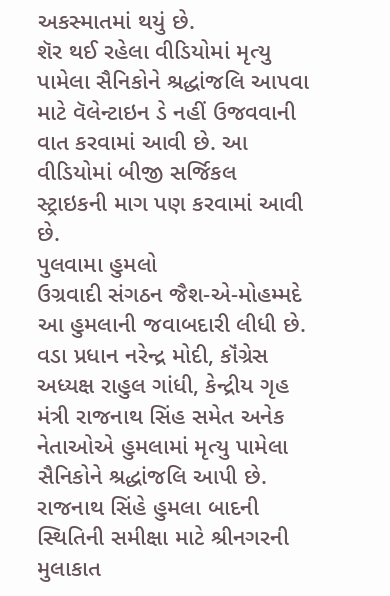અકસ્માતમાં થયું છે.
શૅર થઈ રહેલા વીડિયોમાં મૃત્યુ પામેલા સૈનિકોને શ્રદ્ધાંજલિ આપવા માટે વૅલેન્ટાઇન ડે નહીં ઉજવવાની વાત કરવામાં આવી છે. આ વીડિયોમાં બીજી સર્જિકલ સ્ટ્રાઇકની માગ પણ કરવામાં આવી છે.
પુલવામા હુમલો
ઉગ્રવાદી સંગઠન જૈશ-એ-મોહમ્મદે આ હુમલાની જવાબદારી લીધી છે.
વડા પ્રધાન નરેન્દ્ર મોદી, કૉંગ્રેસ અધ્યક્ષ રાહુલ ગાંધી, કેન્દ્રીય ગૃહ મંત્રી રાજનાથ સિંહ સમેત અનેક નેતાઓએ હુમલામાં મૃત્યુ પામેલા સૈનિકોને શ્રદ્ધાંજલિ આપી છે.
રાજનાથ સિંહે હુમલા બાદની સ્થિતિની સમીક્ષા માટે શ્રીનગરની મુલાકાત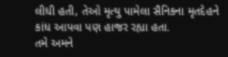લીધી હતી, તેઓ મૃત્યુ પામેલા સૈનિકના મૃતદેહને કાંધ આપવા પણ હાજર રહ્યા હતા.
તમે અમને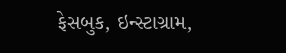ફેસબુક, ઇન્સ્ટાગ્રામ,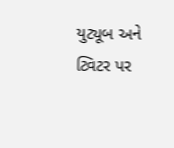યુટ્યૂબ અને ટ્વિટર પર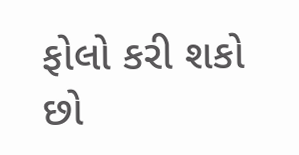ફોલો કરી શકો છો